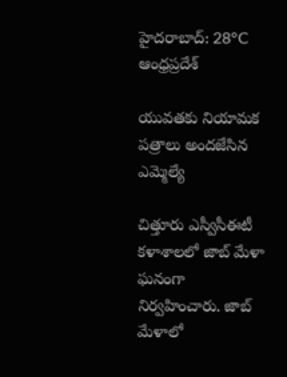హైదరాబాద్: 28°C
ఆంధ్రప్రదేశ్

యువతకు నియామక పత్రాలు అందజేసిన ఎమ్మెల్యే

చిత్తూరు ఎస్వీసీఈటీ కళాశాలలో జాబ్ మేళా ఘనంగా నిర్వహించారు. జాబ్ మేళాలో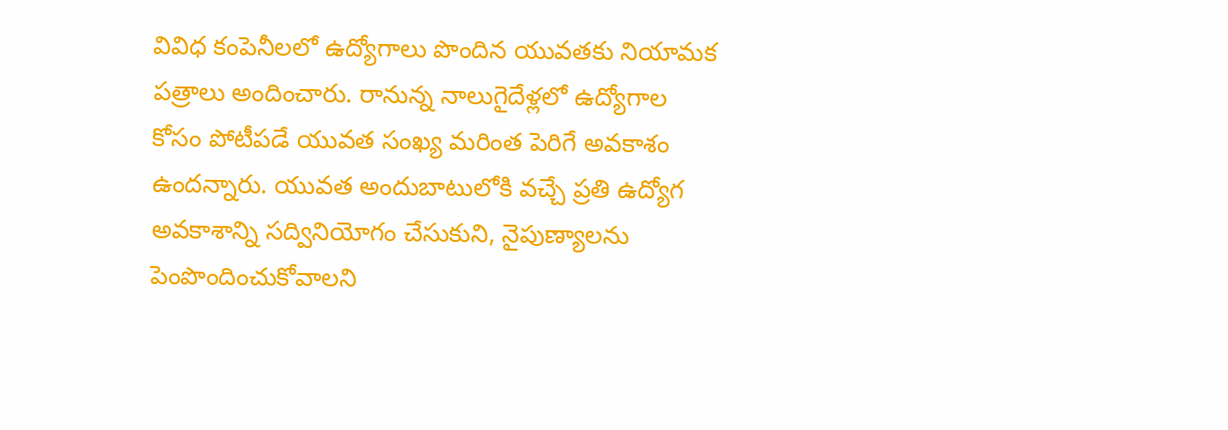వివిధ కంపెనీలలో ఉద్యోగాలు పొందిన యువతకు నియామక పత్రాలు అందించారు. రానున్న నాలుగైదేళ్లలో ఉద్యోగాల కోసం పోటీపడే యువత సంఖ్య మరింత పెరిగే అవకాశం ఉందన్నారు. యువత అందుబాటులోకి వచ్చే ప్రతి ఉద్యోగ అవకాశాన్ని సద్వినియోగం చేసుకుని, నైపుణ్యాలను పెంపొందించుకోవాలని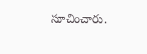సూచించారు.